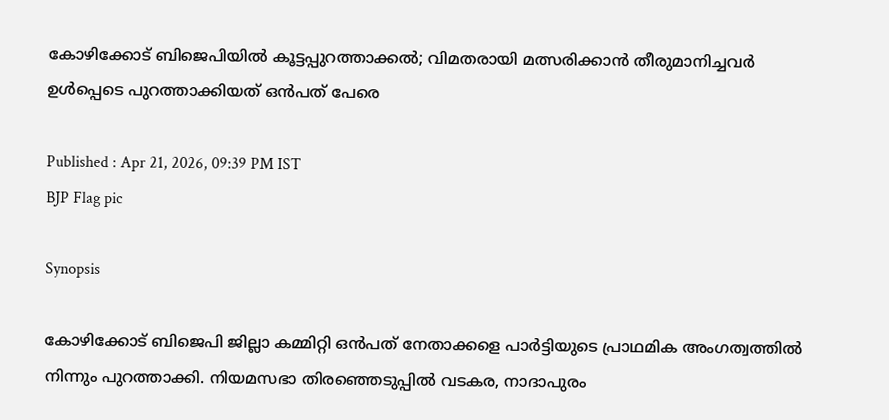കോഴിക്കോട് ബിജെപിയില്‍ കൂട്ടപ്പുറത്താക്കല്‍; വിമതരായി മത്സരിക്കാന്‍ തീരുമാനിച്ചവര്‍ ഉള്‍പ്പെടെ പുറത്താക്കിയത് ഒന്‍പത് പേരെ

Published : Apr 21, 2026, 09:39 PM IST
BJP Flag pic

Synopsis

കോഴിക്കോട് ബിജെപി ജില്ലാ കമ്മിറ്റി ഒന്‍പത് നേതാക്കളെ പാര്‍ട്ടിയുടെ പ്രാഥമിക അംഗത്വത്തില്‍ നിന്നും പുറത്താക്കി. നിയമസഭാ തിരഞ്ഞെടുപ്പില്‍ വടകര, നാദാപുരം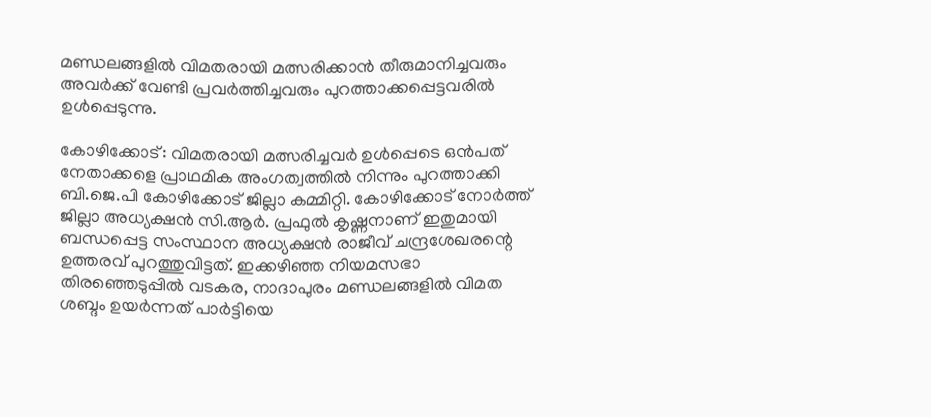മണ്ഡലങ്ങളില്‍ വിമതരായി മത്സരിക്കാന്‍ തീരുമാനിച്ചവരും അവര്‍ക്ക് വേണ്ടി പ്രവര്‍ത്തിച്ചവരും പുറത്താക്കപ്പെട്ടവരില്‍ ഉള്‍പ്പെടുന്നു.

കോഴിക്കോട്: വിമതരായി മത്സരിച്ചവര്‍ ഉള്‍പ്പെടെ ഒന്‍പത് നേതാക്കളെ പ്രാഥമിക അംഗത്വത്തില്‍ നിന്നും പുറത്താക്കി ബി.ജെ.പി കോഴിക്കോട് ജില്ലാ കമ്മിറ്റി. കോഴിക്കോട് നോര്‍ത്ത് ജില്ലാ അധ്യക്ഷന്‍ സി.ആര്‍. പ്രഫുല്‍ കൃഷ്ണനാണ് ഇതുമായി ബന്ധപ്പെട്ട സംസ്ഥാന അധ്യക്ഷന്‍ രാജീവ് ചന്ദ്രശേഖരന്റെ ഉത്തരവ് പുറത്തുവിട്ടത്. ഇക്കഴിഞ്ഞ നിയമസഭാ തിരഞ്ഞെടുപ്പില്‍ വടകര, നാദാപുരം മണ്ഡലങ്ങളില്‍ വിമത ശബ്ദം ഉയര്‍ന്നത് പാര്‍ട്ടിയെ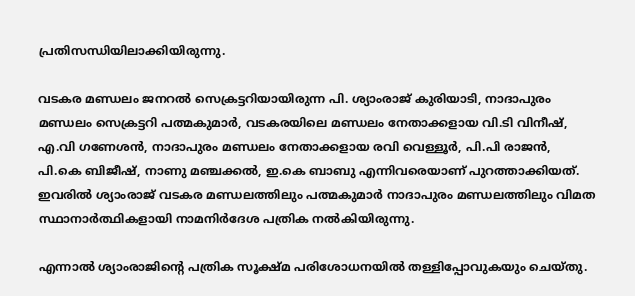പ്രതിസന്ധിയിലാക്കിയിരുന്നു.

വടകര മണ്ഡലം ജനറല്‍ സെക്രട്ടറിയായിരുന്ന പി. ശ്യാംരാജ് കുരിയാടി, നാദാപുരം മണ്ഡലം സെക്രട്ടറി പത്മകുമാര്‍, വടകരയിലെ മണ്ഡലം നേതാക്കളായ വി.ടി വിനീഷ്, എ.വി ഗണേശന്‍, നാദാപുരം മണ്ഡലം നേതാക്കളായ രവി വെള്ളൂര്‍, പി.പി രാജന്‍, പി.കെ ബിജീഷ്, നാണു മഞ്ചക്കല്‍, ഇ.കെ ബാബു എന്നിവരെയാണ് പുറത്താക്കിയത്. ഇവരില്‍ ശ്യാംരാജ് വടകര മണ്ഡലത്തിലും പത്മകുമാര്‍ നാദാപുരം മണ്ഡലത്തിലും വിമത സ്ഥാനാര്‍ത്ഥികളായി നാമനിര്‍ദേശ പത്രിക നല്‍കിയിരുന്നു.

എന്നാല്‍ ശ്യാംരാജിന്റെ പത്രിക സൂക്ഷ്മ പരിശോധനയില്‍ തള്ളിപ്പോവുകയും ചെയ്തു.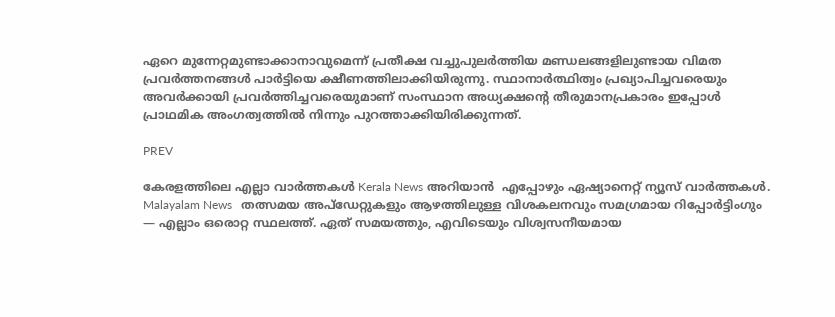ഏറെ മുന്നേറ്റമുണ്ടാക്കാനാവുമെന്ന് പ്രതീക്ഷ വച്ചുപുലര്‍ത്തിയ മണ്ഡലങ്ങളിലുണ്ടായ വിമത പ്രവര്‍ത്തനങ്ങള്‍ പാര്‍ട്ടിയെ ക്ഷീണത്തിലാക്കിയിരുന്നു. സ്ഥാനാര്‍ത്ഥിത്വം പ്രഖ്യാപിച്ചവരെയും അവര്‍ക്കായി പ്രവര്‍ത്തിച്ചവരെയുമാണ് സംസ്ഥാന അധ്യക്ഷന്റെ തീരുമാനപ്രകാരം ഇപ്പോള്‍ പ്രാഥമിക അംഗത്വത്തില്‍ നിന്നും പുറത്താക്കിയിരിക്കുന്നത്.

PREV

കേരളത്തിലെ എല്ലാ വാർത്തകൾ Kerala News അറിയാൻ  എപ്പോഴും ഏഷ്യാനെറ്റ് ന്യൂസ് വാർത്തകൾ.  Malayalam News   തത്സമയ അപ്‌ഡേറ്റുകളും ആഴത്തിലുള്ള വിശകലനവും സമഗ്രമായ റിപ്പോർട്ടിംഗും — എല്ലാം ഒരൊറ്റ സ്ഥലത്ത്. ഏത് സമയത്തും, എവിടെയും വിശ്വസനീയമായ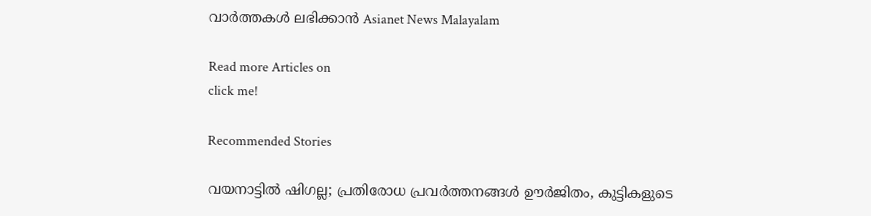വാർത്തകൾ ലഭിക്കാൻ Asianet News Malayalam

Read more Articles on
click me!

Recommended Stories

വയനാട്ടിൽ ഷിഗല്ല; പ്രതിരോധ പ്രവർത്തനങ്ങള്‍ ഊർജിതം, കുട്ടികളുടെ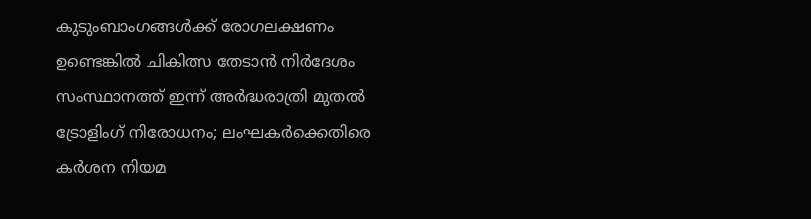കുടുംബാംഗങ്ങൾക്ക് രോഗലക്ഷണം ഉണ്ടെങ്കിൽ ചികിത്സ തേടാൻ നിർദേശം
സംസ്ഥാനത്ത് ഇന്ന് അർദ്ധരാത്രി മുതൽ ട്രോളിംഗ് നിരോധനം; ലംഘകർക്കെതിരെ കർശന നിയമ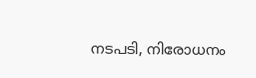നടപടി, നിരോധനം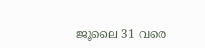ജൂലൈ 31 വരെ